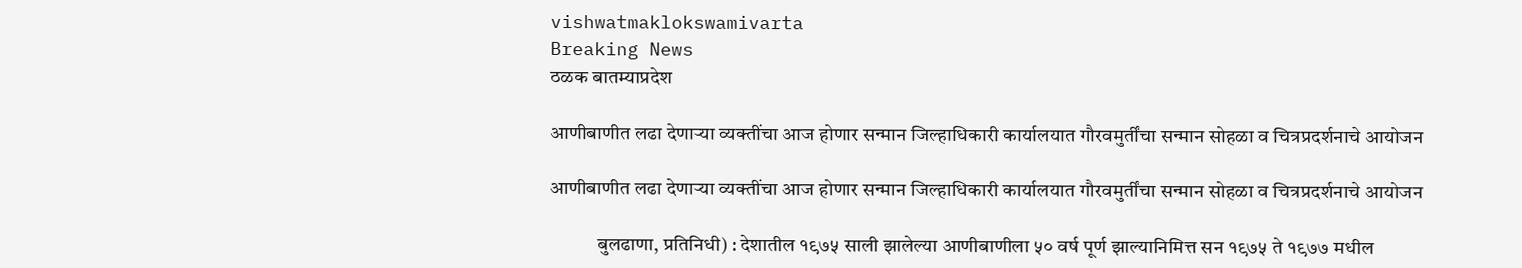vishwatmaklokswamivarta
Breaking News
ठळक बातम्याप्रदेश

आणीबाणीत लढा देणाऱ्या व्यक्तींचा आज होणार सन्मान जिल्हाधिकारी कार्यालयात गौरवमुर्तींचा सन्मान सोहळा व चित्रप्रदर्शनाचे आयोजन

आणीबाणीत लढा देणाऱ्या व्यक्तींचा आज होणार सन्मान जिल्हाधिकारी कार्यालयात गौरवमुर्तींचा सन्मान सोहळा व चित्रप्रदर्शनाचे आयोजन

            बुलढाणा, प्रतिनिधी) : देशातील १९७५ साली झालेल्या आणीबाणीला ५० वर्ष पूर्ण झाल्यानिमित्त सन १९७५ ते १९७७ मधील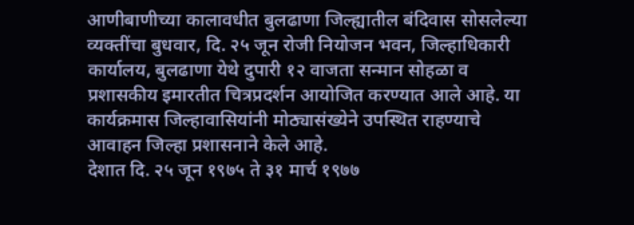आणीबाणीच्या कालावधीत बुलढाणा जिल्ह्यातील बंदिवास सोसलेल्या व्यक्तींचा बुधवार, दि. २५ जून रोजी नियोजन भवन, जिल्हाधिकारी कार्यालय, बुलढाणा येथे दुपारी १२ वाजता सन्मान सोहळा व प्रशासकीय इमारतीत चित्रप्रदर्शन आयोजित करण्यात आले आहे. या कार्यक्रमास जिल्हावासियांनी मोठ्यासंख्येने उपस्थित राहण्याचे आवाहन जिल्हा प्रशासनाने केले आहे.
देशात दि. २५ जून १९७५ ते ३१ मार्च १९७७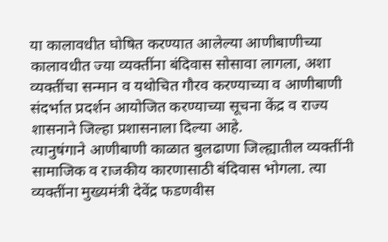या कालावधीत घोषित करण्यात आलेल्या आणीबाणीच्या कालावधीत ज्या व्यक्तींना बंदिवास सोसावा लागला, अशा व्यक्तींचा सन्मान व यथोचित गौरव करण्याच्या व आणीबाणी संदर्भात प्रदर्शन आयोजित करण्याच्या सूचना केंद्र व राज्य शासनाने जिल्हा प्रशासनाला दिल्या आहे.
त्यानुषंगाने आणीबाणी काळात बुलढाणा जिल्ह्यातील व्यक्तींनी सामाजिक व राजकीय कारणासाठी बंदिवास भोगला. त्या व्यक्तींना मुख्यमंत्री देवेंद्र फडणवीस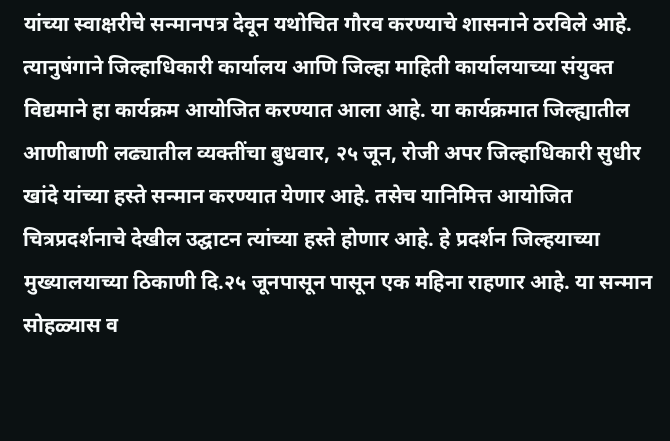यांच्या स्वाक्षरीचे सन्मानपत्र देवून यथोचित गौरव करण्याचे शासनाने ठरविले आहे. त्यानुषंगाने जिल्हाधिकारी कार्यालय आणि जिल्हा माहिती कार्यालयाच्या संयुक्त विद्यमाने हा कार्यक्रम आयोजित करण्यात आला आहे. या कार्यक्रमात जिल्ह्यातील आणीबाणी लढ्यातील व्यक्तींचा बुधवार, २५ जून, रोजी अपर जिल्हाधिकारी सुधीर खांदे यांच्या हस्ते सन्मान करण्यात येणार आहे. तसेच यानिमित्त आयोजित चित्रप्रदर्शनाचे देखील उद्घाटन त्यांच्या हस्ते होणार आहे. हे प्रदर्शन जिल्हयाच्या मुख्यालयाच्या ठिकाणी दि.२५ जूनपासून पासून एक महिना राहणार आहे. या सन्मान सोहळ्यास व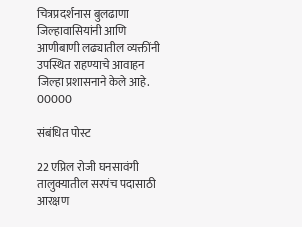चित्रप्रदर्शनास बुलढाणा जिल्हावासियांनी आणि आणीबाणी लढ्यातील व्यक्तींनी उपस्थित राहण्याचे आवाहन जिल्हा प्रशासनाने केले आहे.
00000

संबंधित पोस्ट

22 एप्रिल रोजी घनसावंगी तालुक्यातील सरपंच पदासाठी आरक्षण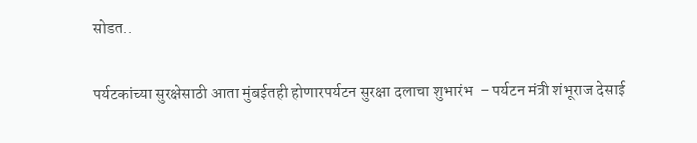सोडत..

पर्यटकांच्या सुरक्षेसाठी आता मुंबईतही होणारपर्यटन सुरक्षा दलाचा शुभारंभ  – पर्यटन मंत्री शंभूराज देसाई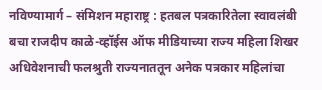नविण्यामार्ग – संमिशन महाराष्ट्र : हतबल पत्रकारितेला स्वावलंबी बचा राजदीप काळे-व्हॉईस ऑफ मीडियाच्या राज्य महिला शिखर अधिवेशनाची फलश्रुती राज्यनाततून अनेक पत्रकार महिलांचा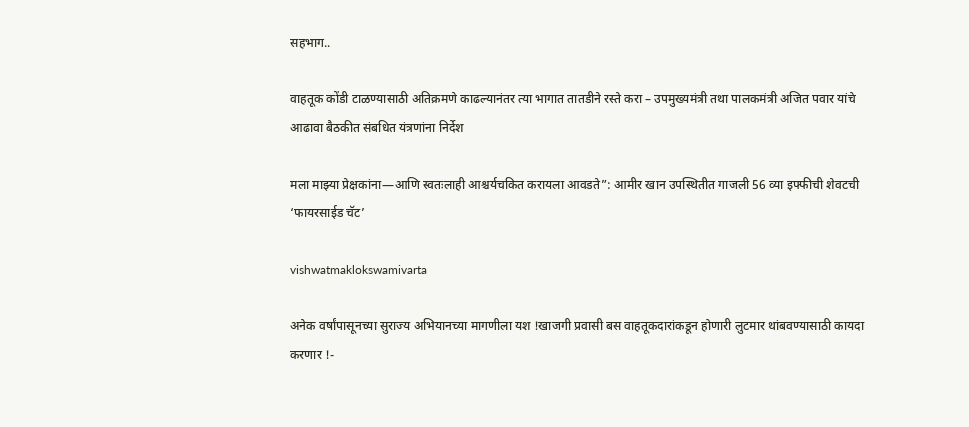सहभाग..

वाहतूक कोंडी टाळण्यासाठी अतिक्रमणे काढल्यानंतर त्या भागात तातडीने रस्ते करा – उपमुख्यमंत्री तथा पालकमंत्री अजित पवार यांचे आढावा बैठकीत संबधित यंत्रणांना निर्देश

मला माझ्या प्रेक्षकांना—आणि स्वतःलाही आश्चर्यचकित करायला आवडते”: आमीर खान उपस्थितीत गाजली 56 व्या इफ्फीची शेवटची ‘फायरसाईड चॅट’

vishwatmaklokswamivarta

अनेक वर्षांपासूनच्या सुराज्य अभियानच्या मागणीला यश !खाजगी प्रवासी बस वाहतूकदारांकडून होणारी लुटमार थांबवण्यासाठी कायदा करणार !-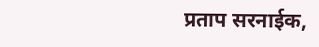प्रताप सरनाईक,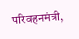परिवहनमंत्री,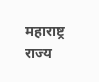महाराष्ट्र राज्य